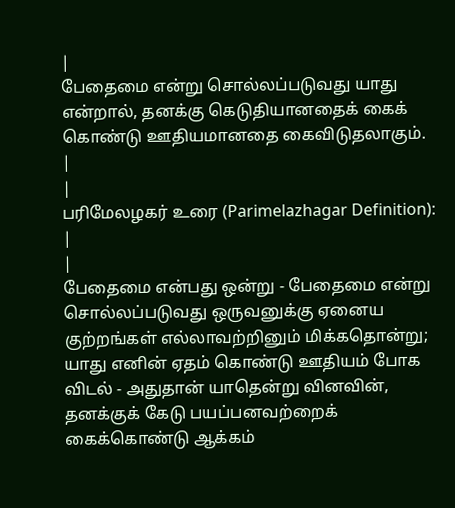|
பேதைமை என்று சொல்லப்படுவது யாது என்றால், தனக்கு கெடுதியானதைக் கைக் கொண்டு ஊதியமானதை கைவிடுதலாகும்.
|
|
பரிமேலழகர் உரை (Parimelazhagar Definition):
|
|
பேதைமை என்பது ஒன்று - பேதைமை என்று சொல்லப்படுவது ஒருவனுக்கு ஏனைய குற்றங்கள் எல்லாவற்றினும் மிக்கதொன்று; யாது எனின் ஏதம் கொண்டு ஊதியம் போக விடல் - அதுதான் யாதென்று வினவின், தனக்குக் கேடு பயப்பனவற்றைக் கைக்கொண்டு ஆக்கம்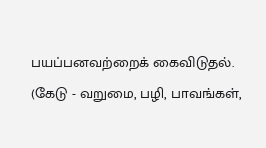பயப்பனவற்றைக் கைவிடுதல். (கேடு - வறுமை, பழி, பாவங்கள்,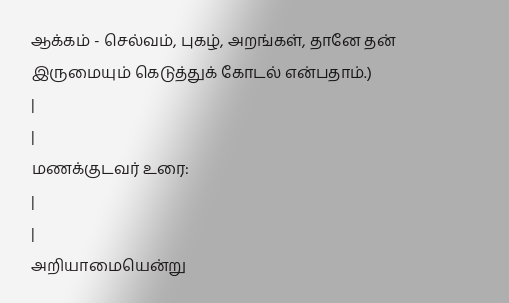ஆக்கம் - செல்வம், புகழ், அறங்கள், தானே தன் இருமையும் கெடுத்துக் கோடல் என்பதாம்.)
|
|
மணக்குடவர் உரை:
|
|
அறியாமையென்று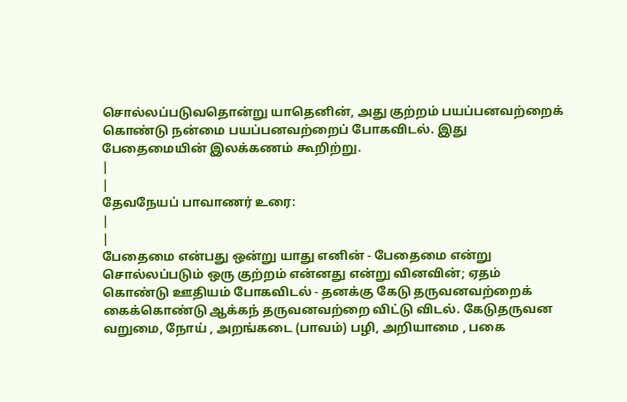சொல்லப்படுவதொன்று யாதெனின், அது குற்றம் பயப்பனவற்றைக் கொண்டு நன்மை பயப்பனவற்றைப் போகவிடல். இது பேதைமையின் இலக்கணம் கூறிற்று.
|
|
தேவநேயப் பாவாணர் உரை:
|
|
பேதைமை என்பது ஒன்று யாது எனின் - பேதைமை என்று சொல்லப்படும் ஒரு குற்றம் என்னது என்று வினவின்; ஏதம் கொண்டு ஊதியம் போகவிடல் - தனக்கு கேடு தருவனவற்றைக் கைக்கொண்டு ஆக்கந் தருவனவற்றை விட்டு விடல். கேடுதருவன வறுமை, நோய் , அறங்கடை (பாவம்) பழி, அறியாமை , பகை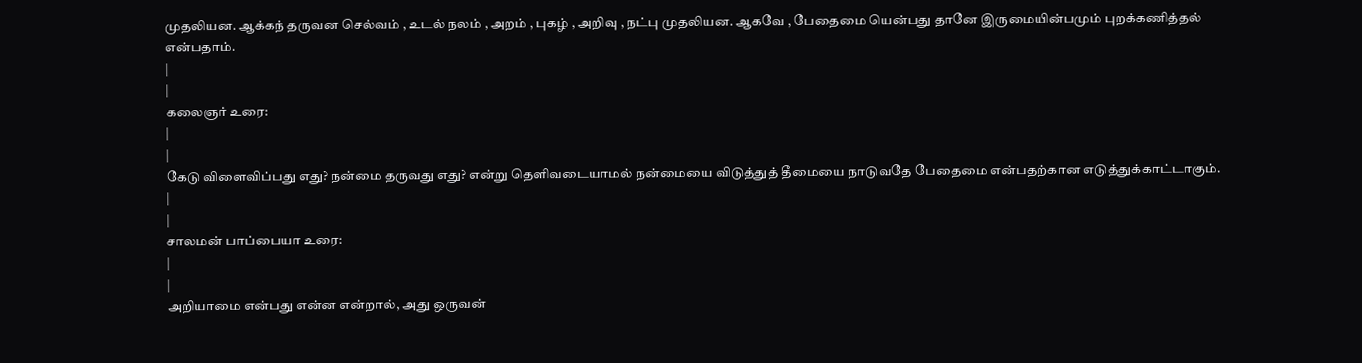முதலியன. ஆக்கந் தருவன செல்வம் , உடல் நலம் , அறம் , புகழ் , அறிவு , நட்பு முதலியன. ஆகவே , பேதைமை யென்பது தானே இருமையின்பமும் புறக்கணித்தல் என்பதாம்.
|
|
கலைஞர் உரை:
|
|
கேடு விளைவிப்பது எது? நன்மை தருவது எது? என்று தெளிவடையாமல் நன்மையை விடுத்துத் தீமையை நாடுவதே பேதைமை என்பதற்கான எடுத்துக்காட்டாகும்.
|
|
சாலமன் பாப்பையா உரை:
|
|
அறியாமை என்பது என்ன என்றால், அது ஒருவன்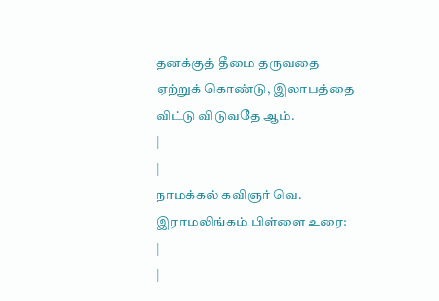தனக்குத் தீமை தருவதை ஏற்றுக் கொண்டு, இலாபத்தை விட்டு விடுவதே ஆம்.
|
|
நாமக்கல் கவிஞர் வெ. இராமலிங்கம் பிள்ளை உரை:
|
|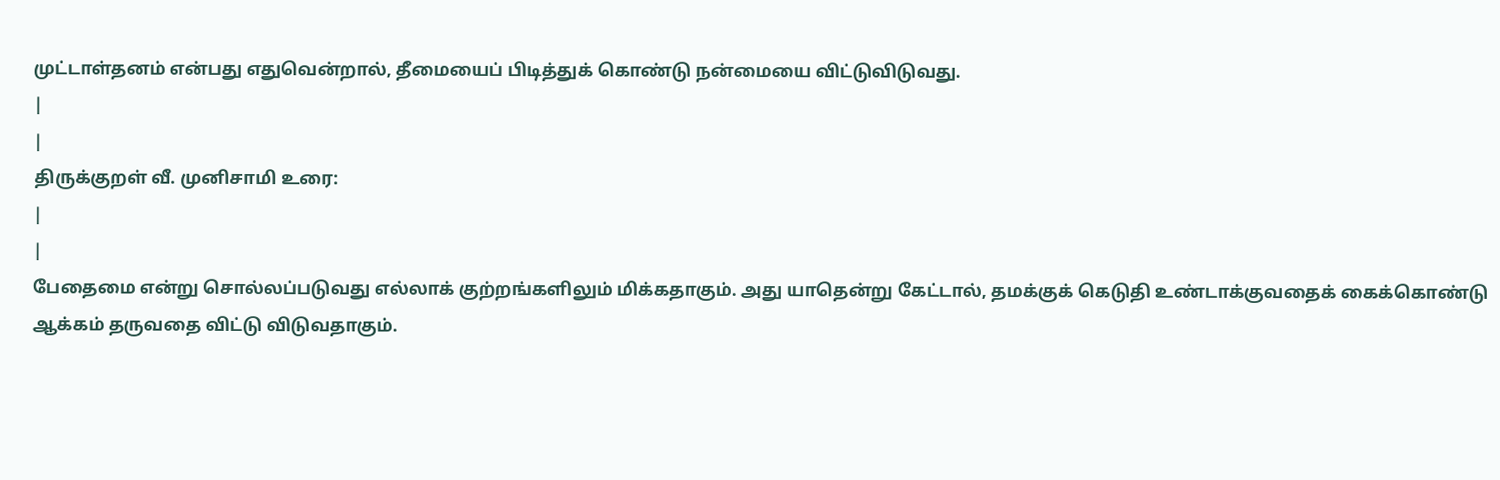முட்டாள்தனம் என்பது எதுவென்றால், தீமையைப் பிடித்துக் கொண்டு நன்மையை விட்டுவிடுவது.
|
|
திருக்குறள் வீ. முனிசாமி உரை:
|
|
பேதைமை என்று சொல்லப்படுவது எல்லாக் குற்றங்களிலும் மிக்கதாகும். அது யாதென்று கேட்டால், தமக்குக் கெடுதி உண்டாக்குவதைக் கைக்கொண்டு ஆக்கம் தருவதை விட்டு விடுவதாகும்.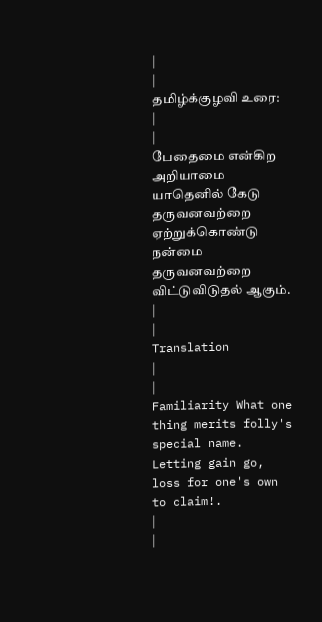|
|
தமிழ்க்குழவி உரை:
|
|
பேதைமை என்கிற அறியாமை யாதெனில் கேடு தருவனவற்றை ஏற்றுக்கொண்டு நன்மை தருவனவற்றை விட்டுவிடுதல் ஆகும்.
|
|
Translation
|
|
Familiarity What one thing merits folly's special name.
Letting gain go, loss for one's own to claim!.
|
|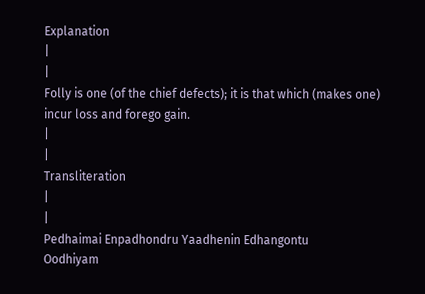Explanation
|
|
Folly is one (of the chief defects); it is that which (makes one) incur loss and forego gain.
|
|
Transliteration
|
|
Pedhaimai Enpadhondru Yaadhenin Edhangontu
Oodhiyam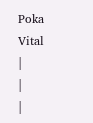Poka Vital
|
|
|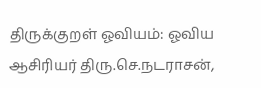திருக்குறள் ஓவியம்: ஓவிய ஆசிரியர் திரு.செ.நடராசன்,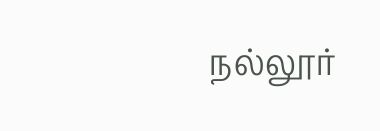நல்லூர்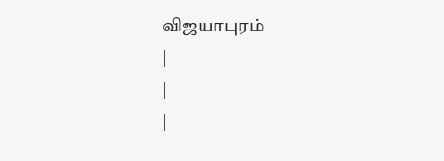விஜயாபுரம்
|
|
|